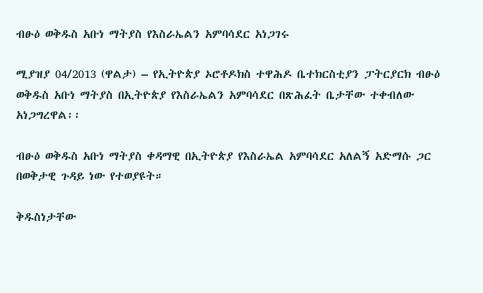ብፁዕ ወቅዱስ አቡነ ማትያስ የእስራኤልን አምባሳደር አነጋገሩ

ሚያዝያ 04/2013 (ዋልታ) – የኢትዮጵያ ኦሮቶዶክስ ተዋሕዶ ቤተክርስቲያን ፓትርያርክ ብፁዕ ወቅዱስ አቡነ ማትያስ በኢትዮጵያ የእስራኤልን አምባሳደር በጽሕፈት ቤታቸው ተቀብለው አነጋግረዋል፡፡

ብፁዕ ወቅዱስ አቡነ ማትያስ ቀዳማዊ በኢትዮጵያ የእስራኤል አምባሳደር አለልኝ አድማሱ ጋር በወቅታዊ ጉዳይ ነው የተወያዩት።

ቅዱስነታቸው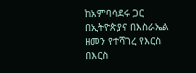ከአምባሳደሩ ጋር በኢትዮጵያና በእስራኤል ዘመን የተሻገረ የእርስ በእርስ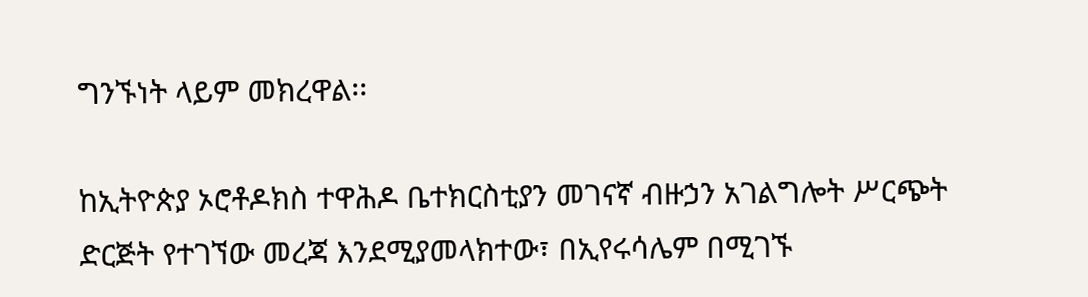ግንኙነት ላይም መክረዋል፡፡

ከኢትዮጵያ ኦሮቶዶክስ ተዋሕዶ ቤተክርስቲያን መገናኛ ብዙኃን አገልግሎት ሥርጭት ድርጅት የተገኘው መረጃ እንደሚያመላክተው፣ በኢየሩሳሌም በሚገኙ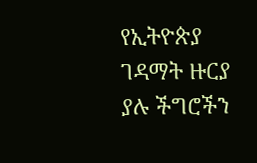የኢትዮጵያ ገዳማት ዙርያ ያሉ ችግሮችን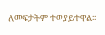ለመፍታትም ተወያይተዋል፡፡